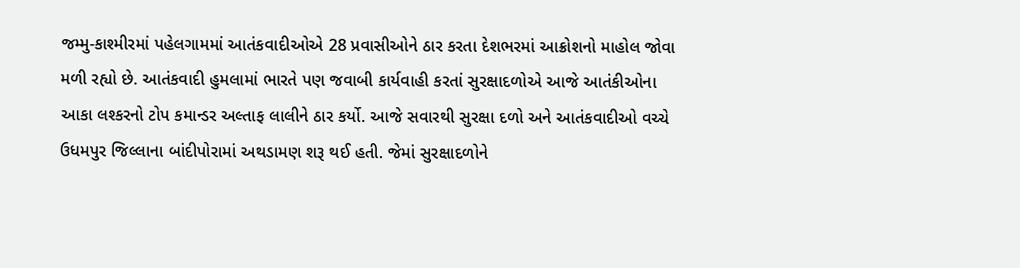જમ્મુ-કાશ્મીરમાં પહેલગામમાં આતંકવાદીઓએ 28 પ્રવાસીઓને ઠાર કરતા દેશભરમાં આક્રોશનો માહોલ જોવા મળી રહ્યો છે. આતંકવાદી હુમલામાં ભારતે પણ જવાબી કાર્યવાહી કરતાં સુરક્ષાદળોએ આજે આતંકીઓના આકા લશ્કરનો ટોપ કમાન્ડર અલ્તાફ લાલીને ઠાર કર્યો. આજે સવારથી સુરક્ષા દળો અને આતંકવાદીઓ વચ્ચે ઉધમપુર જિલ્લાના બાંદીપોરામાં અથડામણ શરૂ થઈ હતી. જેમાં સુરક્ષાદળોને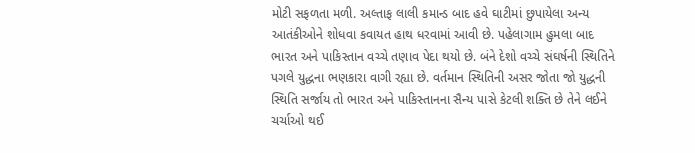મોટી સફળતા મળી. અલ્તાફ લાલી કમાન્ડ બાદ હવે ઘાટીમાં છુપાયેલા અન્ય આતંકીઓને શોધવા કવાયત હાથ ધરવામાં આવી છે. પહેલાગામ હુમલા બાદ ભારત અને પાકિસ્તાન વચ્ચે તણાવ પેદા થયો છે. બંને દેશો વચ્ચે સંઘર્ષની સ્થિતિને પગલે યુદ્ધના ભણકારા વાગી રહ્યા છે. વર્તમાન સ્થિતિની અસર જોતા જો યુદ્ધની સ્થિતિ સર્જાય તો ભારત અને પાકિસ્તાનના સૈન્ય પાસે કેટલી શક્તિ છે તેને લઈને ચર્ચાઓ થઈ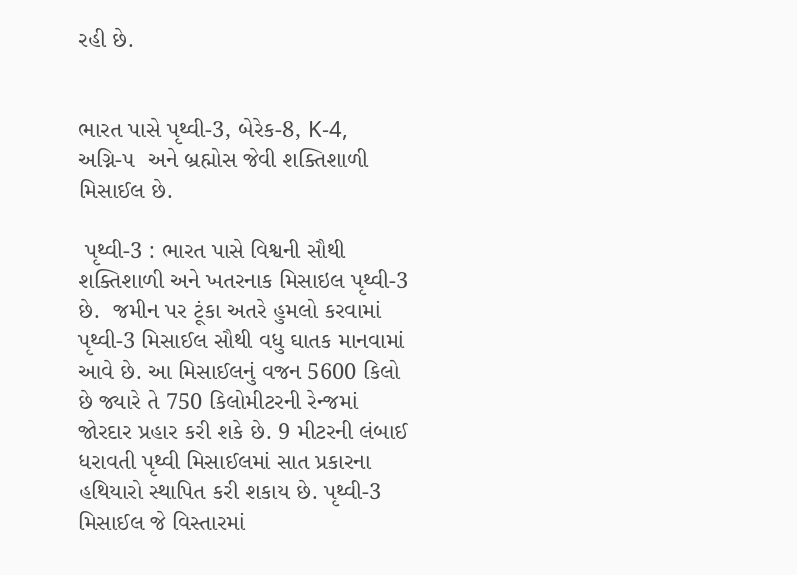રહી છે.


ભારત પાસે પૃથ્વી-3, બેરેક-8, K-4,   અગ્નિ-૫  અને બ્રહ્મોસ જેવી શક્તિશાળી મિસાઈલ છે.

 પૃથ્વી-3 : ભારત પાસે વિશ્વની સૌથી શક્તિશાળી અને ખતરનાક મિસાઇલ પૃથ્વી-3 છે.  જમીન પર ટૂંકા અતરે હુમલો કરવામાં પૃથ્વી-3 મિસાઈલ સૌથી વધુ ઘાતક માનવામાં આવે છે. આ મિસાઈલનું વજન 5600 કિલો છે જ્યારે તે 750 કિલોમીટરની રેન્જમાં જોરદાર પ્રહાર કરી શકે છે. 9 મીટરની લંબાઈ ધરાવતી પૃથ્વી મિસાઈલમાં સાત પ્રકારના હથિયારો સ્થાપિત કરી શકાય છે. પૃથ્વી-3 મિસાઈલ જે વિસ્તારમાં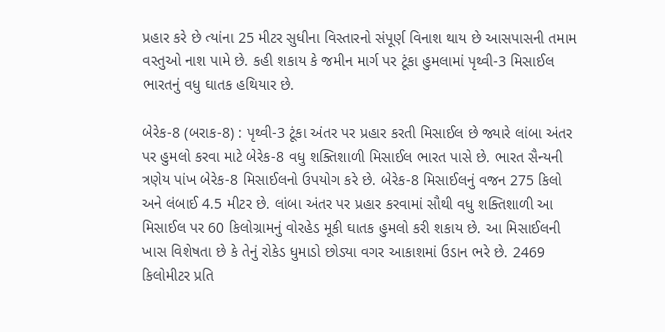પ્રહાર કરે છે ત્યાંના 25 મીટર સુધીના વિસ્તારનો સંપૂર્ણ વિનાશ થાય છે આસપાસની તમામ વસ્તુઓ નાશ પામે છે. કહી શકાય કે જમીન માર્ગ પર ટૂંકા હુમલામાં પૃથ્વી-3 મિસાઈલ ભારતનું વધુ ઘાતક હથિયાર છે.

બેરેક-8 (બરાક-8) : પૃથ્વી-3 ટૂંકા અંતર પર પ્રહાર કરતી મિસાઈલ છે જ્યારે લાંબા અંતર પર હુમલો કરવા માટે બેરેક-8 વધુ શક્તિશાળી મિસાઈલ ભારત પાસે છે. ભારત સૈન્યની ત્રણેય પાંખ બેરેક-8 મિસાઈલનો ઉપયોગ કરે છે. બેરેક-8 મિસાઈલનું વજન 275 કિલો અને લંબાઈ 4.5 મીટર છે. લાંબા અંતર પર પ્રહાર કરવામાં સૌથી વધુ શક્તિશાળી આ મિસાઈલ પર 60 કિલોગ્રામનું વોરહેડ મૂકી ઘાતક હુમલો કરી શકાય છે. આ મિસાઈલની ખાસ વિશેષતા છે કે તેનું રોકેડ ધુમાડો છોડ્યા વગર આકાશમાં ઉડાન ભરે છે. 2469 કિલોમીટર પ્રતિ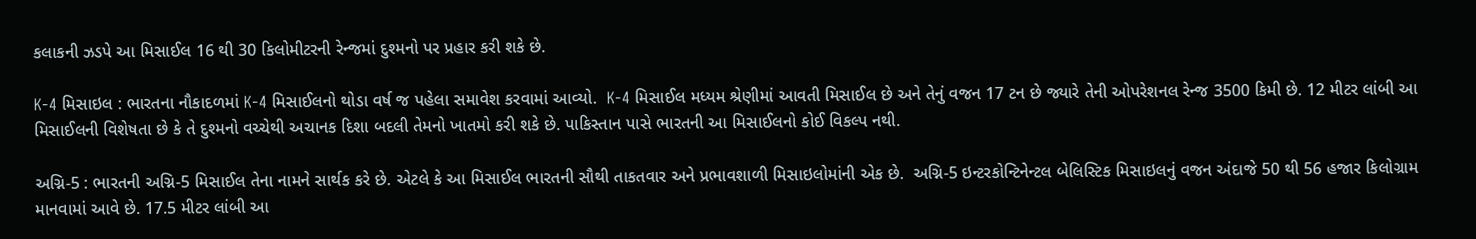કલાકની ઝડપે આ મિસાઈલ 16 થી 30 કિલોમીટરની રેન્જમાં દુશ્મનો પર પ્રહાર કરી શકે છે.

K-4 મિસાઇલ : ભારતના નૌકાદળમાં K-4 મિસાઈલનો થોડા વર્ષ જ પહેલા સમાવેશ કરવામાં આવ્યો.  K-4 મિસાઈલ મધ્યમ શ્રેણીમાં આવતી મિસાઈલ છે અને તેનું વજન 17 ટન છે જ્યારે તેની ઓપરેશનલ રેન્જ 3500 કિમી છે. 12 મીટર લાંબી આ મિસાઈલની વિશેષતા છે કે તે દુશ્મનો વચ્ચેથી અચાનક દિશા બદલી તેમનો ખાતમો કરી શકે છે. પાકિસ્તાન પાસે ભારતની આ મિસાઈલનો કોઈ વિકલ્પ નથી.

અગ્નિ-5 : ભારતની અગ્નિ-5 મિસાઈલ તેના નામને સાર્થક કરે છે. એટલે કે આ મિસાઈલ ભારતની સૌથી તાકતવાર અને પ્રભાવશાળી મિસાઇલોમાંની એક છે.  અગ્નિ-5 ઇન્ટરકોન્ટિનેન્ટલ બેલિસ્ટિક મિસાઇલનું વજન અંદાજે 50 થી 56 હજાર કિલોગ્રામ માનવામાં આવે છે. 17.5 મીટર લાંબી આ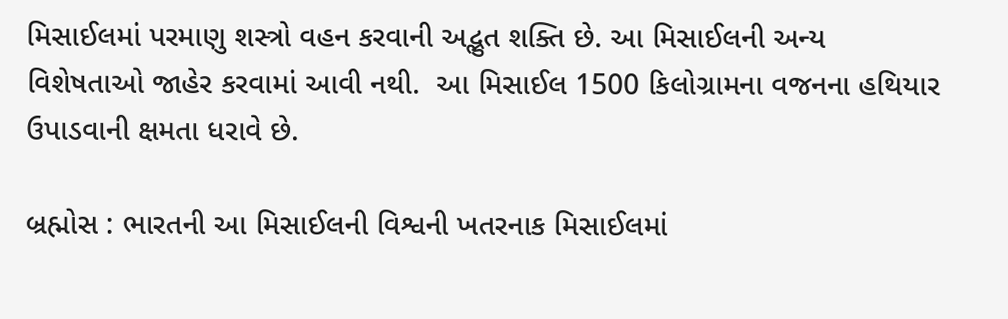મિસાઈલમાં પરમાણુ શસ્ત્રો વહન કરવાની અદ્ભુત શક્તિ છે. આ મિસાઈલની અન્ય વિશેષતાઓ જાહેર કરવામાં આવી નથી.  આ મિસાઈલ 1500 કિલોગ્રામના વજનના હથિયાર ઉપાડવાની ક્ષમતા ધરાવે છે.

બ્રહ્મોસ : ભારતની આ મિસાઈલની વિશ્વની ખતરનાક મિસાઈલમાં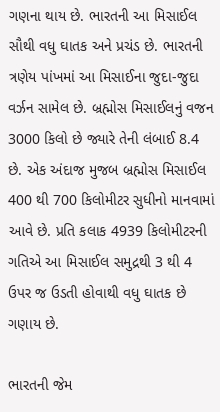ગણના થાય છે. ભારતની આ મિસાઈલ સૌથી વધુ ઘાતક અને પ્રચંડ છે. ભારતની ત્રણેય પાંખમાં આ મિસાઈના જુદા-જુદા વર્ઝન સામેલ છે. બ્રહ્મોસ મિસાઈલનું વજન 3000 કિલો છે જ્યારે તેની લંબાઈ 8.4 છે. એક અંદાજ મુજબ બ્રહ્મોસ મિસાઈલ 400 થી 700 કિલોમીટર સુધીનો માનવામાં આવે છે. પ્રતિ કલાક 4939 કિલોમીટરની ગતિએ આ મિસાઈલ સમુદ્રથી 3 થી 4 ઉપર જ ઉડતી હોવાથી વધુ ઘાતક છે ગણાય છે.

ભારતની જેમ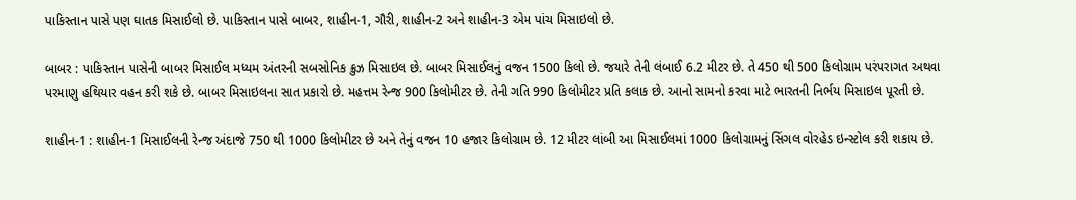પાકિસ્તાન પાસે પણ ઘાતક મિસાઈલો છે. પાકિસ્તાન પાસે બાબર, શાહીન-1, ગૌરી, શાહીન-2 અને શાહીન-3 એમ પાંચ મિસાઇલો છે.

બાબર : પાકિસ્તાન પાસેની બાબર મિસાઈલ મધ્યમ અંતરની સબસોનિક ક્રુઝ મિસાઇલ છે. બાબર મિસાઈલનું વજન 1500 કિલો છે. જયારે તેની લંબાઈ 6.2 મીટર છે. તે 450 થી 500 કિલોગ્રામ પરંપરાગત અથવા પરમાણુ હથિયાર વહન કરી શકે છે. બાબર મિસાઇલના સાત પ્રકારો છે. મહત્તમ રેન્જ 900 કિલોમીટર છે. તેની ગતિ 990 કિલોમીટર પ્રતિ કલાક છે. આનો સામનો કરવા માટે ભારતની નિર્ભય મિસાઇલ પૂરતી છે.

શાહીન-1 : શાહીન-1 મિસાઈલની રેન્જ અંદાજે 750 થી 1000 કિલોમીટર છે અને તેનું વજન 10 હજાર કિલોગ્રામ છે. 12 મીટર લાંબી આ મિસાઈલમાં 1000 કિલોગ્રામનું સિંગલ વોરહેડ ઇન્સ્ટોલ કરી શકાય છે.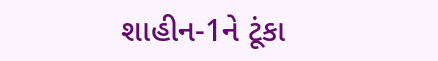શાહીન-1ને ટૂંકા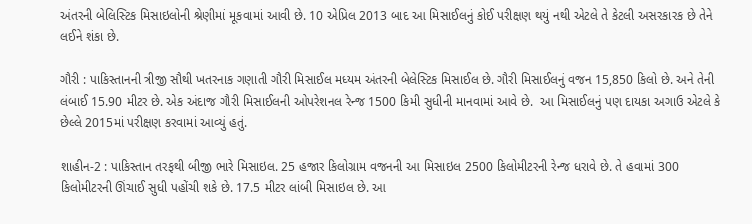અંતરની બેલિસ્ટિક મિસાઇલોની શ્રેણીમાં મૂકવામાં આવી છે. 10 એપ્રિલ 2013 બાદ આ મિસાઈલનું કોઈ પરીક્ષણ થયું નથી એટલે તે કેટલી અસરકારક છે તેને લઈને શંકા છે.

ગૌરી : પાકિસ્તાનની ત્રીજી સૌથી ખતરનાક ગણાતી ગૌરી મિસાઈલ મધ્યમ અંતરની બેલેસ્ટિક મિસાઈલ છે. ગૌરી મિસાઈલનું વજન 15,850 કિલો છે. અને તેની લંબાઈ 15.90 મીટર છે. એક અંદાજ ગૌરી મિસાઈલની ઓપરેશનલ રેન્જ 1500 કિમી સુધીની માનવામાં આવે છે.  આ મિસાઈલનું પણ દાયકા અગાઉ એટલે કે છેલ્લે 2015માં પરીક્ષણ કરવામાં આવ્યું હતું.

શાહીન-2 : પાકિસ્તાન તરફથી બીજી ભારે મિસાઇલ. 25 હજાર કિલોગ્રામ વજનની આ મિસાઇલ 2500 કિલોમીટરની રેન્જ ધરાવે છે. તે હવામાં 300 કિલોમીટરની ઊંચાઈ સુધી પહોંચી શકે છે. 17.5 મીટર લાંબી મિસાઇલ છે. આ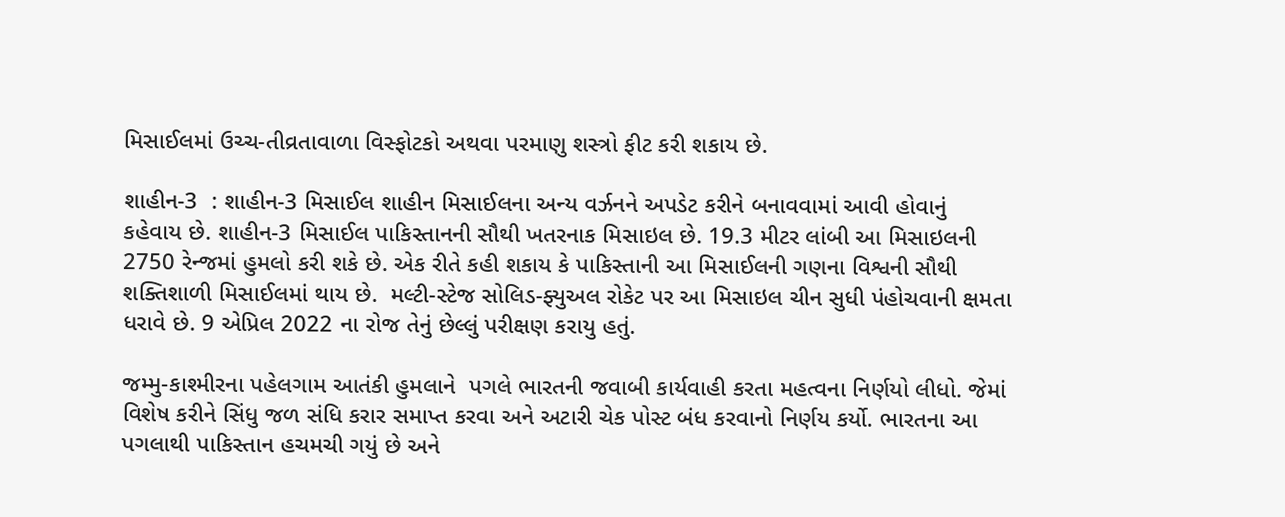મિસાઈલમાં ઉચ્ચ-તીવ્રતાવાળા વિસ્ફોટકો અથવા પરમાણુ શસ્ત્રો ફીટ કરી શકાય છે.

શાહીન-3  : શાહીન-3 મિસાઈલ શાહીન મિસાઈલના અન્ય વર્ઝનને અપડેટ કરીને બનાવવામાં આવી હોવાનું  કહેવાય છે. શાહીન-3 મિસાઈલ પાકિસ્તાનની સૌથી ખતરનાક મિસાઇલ છે. 19.3 મીટર લાંબી આ મિસાઇલની 2750 રેન્જમાં હુમલો કરી શકે છે. એક રીતે કહી શકાય કે પાકિસ્તાની આ મિસાઈલની ગણના વિશ્વની સૌથી શક્તિશાળી મિસાઈલમાં થાય છે.  મલ્ટી-સ્ટેજ સોલિડ-ફ્યુઅલ રોકેટ પર આ મિસાઇલ ચીન સુધી પંહોચવાની ક્ષમતા ધરાવે છે. 9 એપ્રિલ 2022 ના રોજ તેનું છેલ્લું પરીક્ષણ કરાયુ હતું.

જમ્મુ-કાશ્મીરના પહેલગામ આતંકી હુમલાને  પગલે ભારતની જવાબી કાર્યવાહી કરતા મહત્વના નિર્ણયો લીધો. જેમાં વિશેષ કરીને સિંધુ જળ સંધિ કરાર સમાપ્ત કરવા અને અટારી ચેક પોસ્ટ બંધ કરવાનો નિર્ણય કર્યો. ભારતના આ પગલાથી પાકિસ્તાન હચમચી ગયું છે અને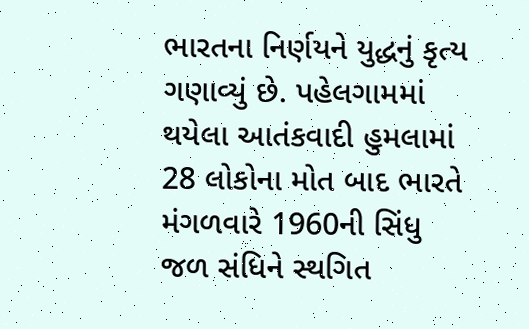ભારતના નિર્ણયને યુદ્ધનું કૃત્ય ગણાવ્યું છે. પહેલગામમાં થયેલા આતંકવાદી હુમલામાં 28 લોકોના મોત બાદ ભારતે મંગળવારે 1960ની સિંધુ જળ સંધિને સ્થગિત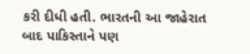કરી દીધી હતી. ભારતની આ જાહેરાત બાદ પાકિસ્તાને પણ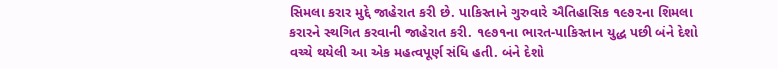સિમલા કરાર મુદ્દે જાહેરાત કરી છે. પાકિસ્તાને ગુરુવારે ઐતિહાસિક ૧૯૭૨ના શિમલા કરારને સ્થગિત કરવાની જાહેરાત કરી. ૧૯૭૧ના ભારત-પાકિસ્તાન યુદ્ધ પછી બંને દેશો વચ્ચે થયેલી આ એક મહત્વપૂર્ણ સંધિ હતી. બંને દેશો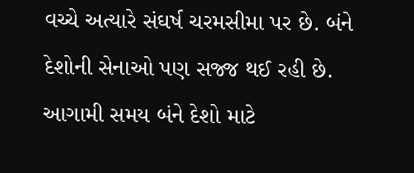વચ્ચે અત્યારે સંઘર્ષ ચરમસીમા પર છે. બંને દેશોની સેનાઓ પણ સજ્જ થઈ રહી છે. આગામી સમય બંને દેશો માટે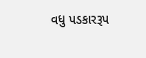વધુ પડકારરૂપ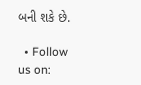બની શકે છે.

  • Follow us on: